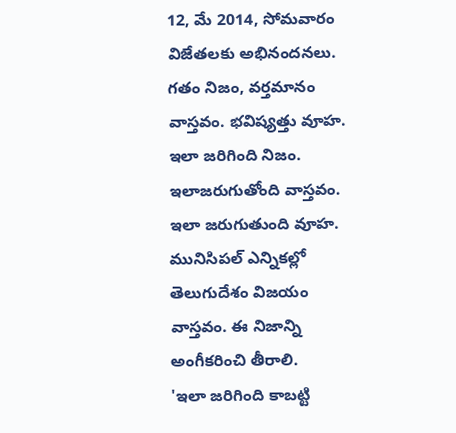12, మే 2014, సోమవారం
విజేతలకు అభినందనలు.
గతం నిజం, వర్తమానం వాస్తవం. భవిష్యత్తు వూహ.
ఇలా జరిగింది నిజం. ఇలాజరుగుతోంది వాస్తవం. ఇలా జరుగుతుంది వూహ.
మునిసిపల్ ఎన్నికల్లో తెలుగుదేశం విజయం వాస్తవం. ఈ నిజాన్ని అంగీకరించి తీరాలి.
'ఇలా జరిగింది కాబట్టి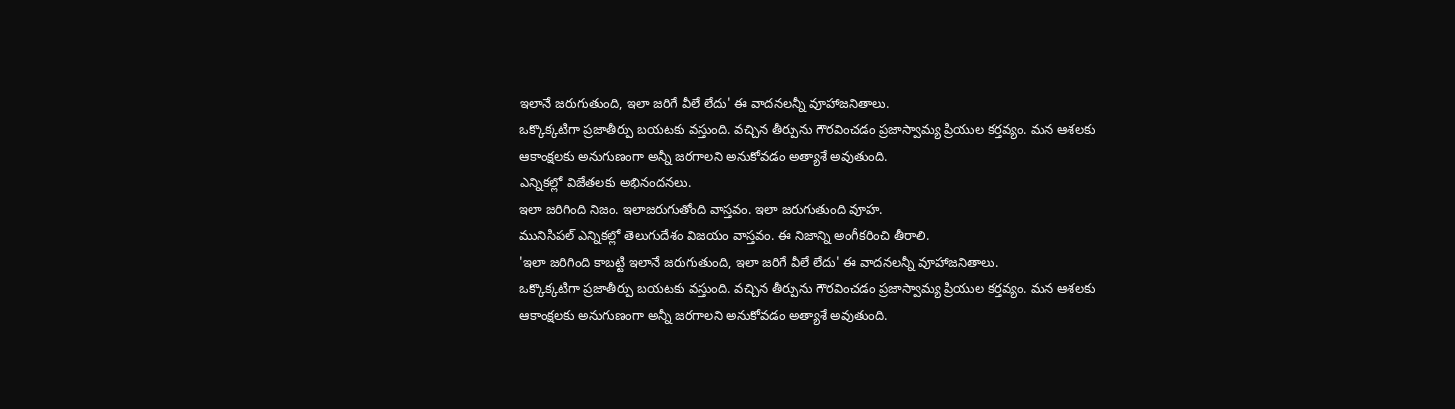ఇలానే జరుగుతుంది, ఇలా జరిగే వీలే లేదు' ఈ వాదనలన్నీ వూహాజనితాలు.
ఒక్కొక్కటిగా ప్రజాతీర్పు బయటకు వస్తుంది. వచ్చిన తీర్పును గౌరవించడం ప్రజాస్వామ్య ప్రియుల కర్తవ్యం. మన ఆశలకు ఆకాంక్షలకు అనుగుణంగా అన్నీ జరగాలని అనుకోవడం అత్యాశే అవుతుంది.
ఎన్నికల్లో విజేతలకు అభినందనలు.
ఇలా జరిగింది నిజం. ఇలాజరుగుతోంది వాస్తవం. ఇలా జరుగుతుంది వూహ.
మునిసిపల్ ఎన్నికల్లో తెలుగుదేశం విజయం వాస్తవం. ఈ నిజాన్ని అంగీకరించి తీరాలి.
'ఇలా జరిగింది కాబట్టి ఇలానే జరుగుతుంది, ఇలా జరిగే వీలే లేదు' ఈ వాదనలన్నీ వూహాజనితాలు.
ఒక్కొక్కటిగా ప్రజాతీర్పు బయటకు వస్తుంది. వచ్చిన తీర్పును గౌరవించడం ప్రజాస్వామ్య ప్రియుల కర్తవ్యం. మన ఆశలకు ఆకాంక్షలకు అనుగుణంగా అన్నీ జరగాలని అనుకోవడం అత్యాశే అవుతుంది.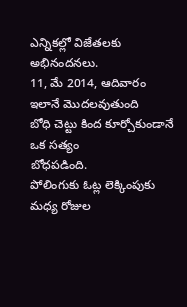ఎన్నికల్లో విజేతలకు అభినందనలు.
11, మే 2014, ఆదివారం
ఇలానే మొదలవుతుంది
బోధి చెట్టు కింద కూర్చోకుండానే ఒక సత్యం
బోధపడింది.
పోలింగుకు ఓట్ల లెక్కింపుకు మధ్య రోజుల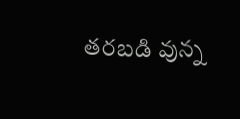తరబడి వున్న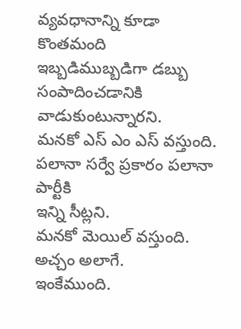వ్యవధానాన్ని కూడా కొంతమంది
ఇబ్బడిముబ్బడిగా డబ్బు సంపాదించడానికి వాడుకుంటున్నారని.
మనకో ఎస్ ఎం ఎస్ వస్తుంది. పలానా సర్వే ప్రకారం పలానా పార్టీకి
ఇన్ని సీట్లని.
మనకో మెయిల్ వస్తుంది. అచ్చం అలాగే.
ఇంకేముంది.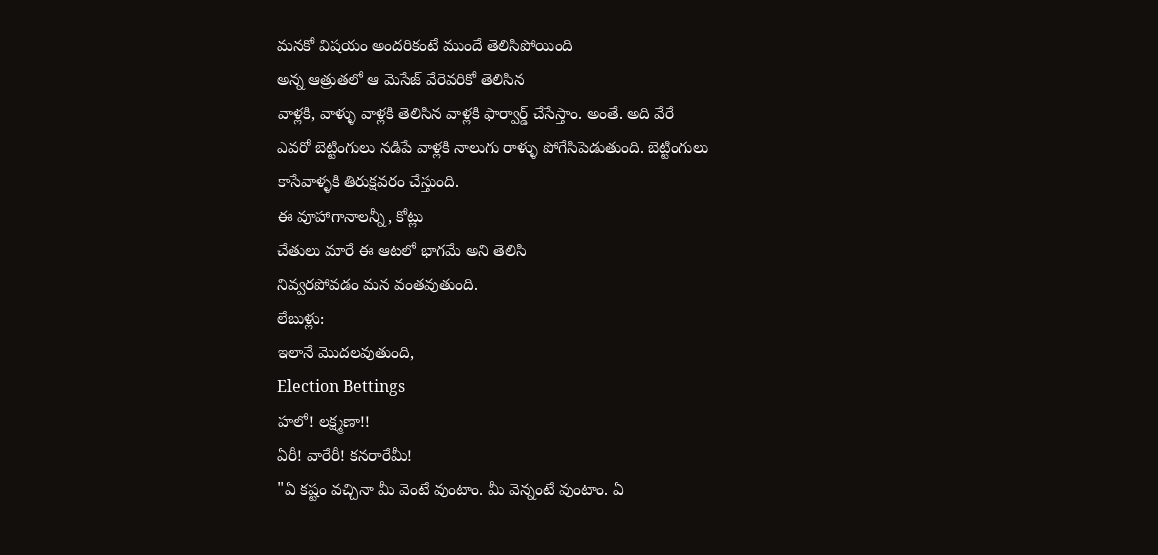మనకో విషయం అందరికంటే ముందే తెలిసిపోయింది
అన్న ఆత్రుతలో ఆ మెసేజ్ వేరెవరికో తెలిసిన
వాళ్లకి, వాళ్ళు వాళ్లకి తెలిసిన వాళ్లకి ఫార్వార్డ్ చేసేస్తాం. అంతే. అది వేరే
ఎవరో బెట్టింగులు నడిపే వాళ్లకి నాలుగు రాళ్ళు పోగేసిపెడుతుంది. బెట్టింగులు
కాసేవాళ్ళకి తిరుక్షవరం చేస్తుంది.
ఈ వూహాగానాలన్నీ, కోట్లు
చేతులు మారే ఈ ఆటలో భాగమే అని తెలిసి
నివ్వరపోవడం మన వంతవుతుంది.
లేబుళ్లు:
ఇలానే మొదలవుతుంది,
Election Bettings
హలో! లక్ష్మణా!!
ఏరీ! వారేరీ! కనరారేమీ!
"ఏ కష్టం వచ్చినా మీ వెంటే వుంటాం. మీ వెన్నంటే వుంటాం. ఏ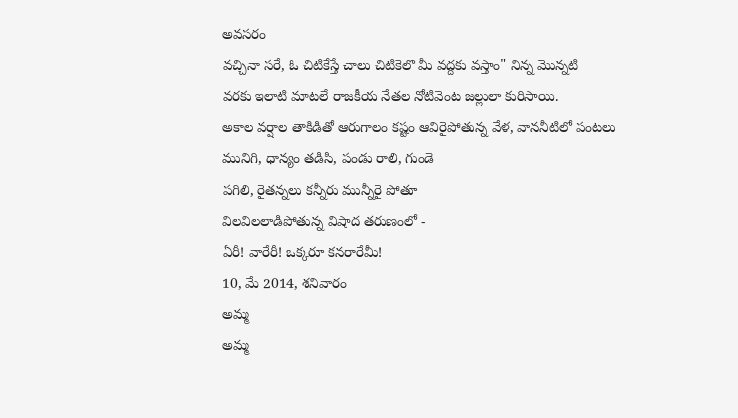అవసరం
వచ్చినా సరే, ఓ చిటికేస్తే చాలు చిటికెలొ మీ వద్దకు వస్తాం" నిన్న మొన్నటి
వరకు ఇలాటి మాటలే రాజకీయ నేతల నోటివెంట జల్లులా కురిసాయి.
అకాల వర్షాల తాకిడితో ఆరుగాలం కష్టం ఆవిరైపోతున్న వేళ, వాననీటిలో పంటలు
మునిగి, ధాన్యం తడిసి, పండు రాలి, గుండె
పగిలి, రైతన్నలు కన్నీరు మున్నీరై పోతూ
విలవిలలాడిపోతున్న విషాద తరుణంలో -
ఏరీ! వారేరీ! ఒక్కరూ కనరారేమీ!
10, మే 2014, శనివారం
అమ్మ
అమ్మ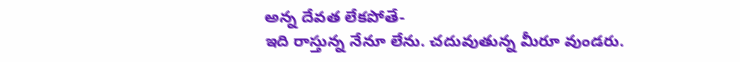అన్న దేవత లేకపోతే-
ఇది రాస్తున్న నేనూ లేను. చదువుతున్న మీరూ వుండరు.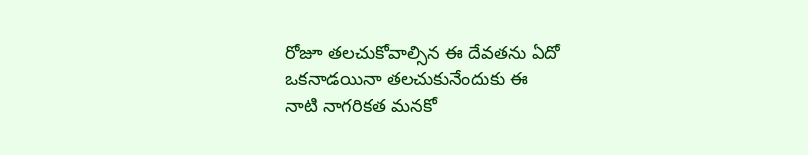రోజూ తలచుకోవాల్సిన ఈ దేవతను ఏదో ఒకనాడయినా తలచుకునేందుకు ఈ
నాటి నాగరికత మనకో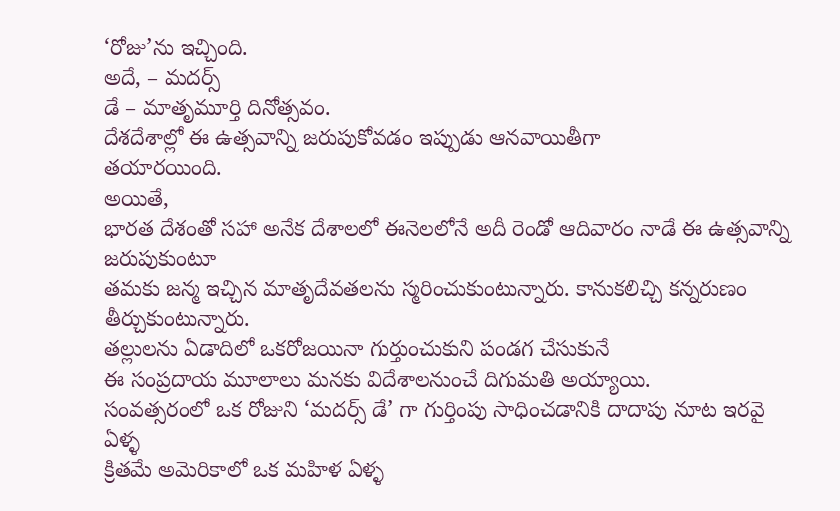‘రోజు’ను ఇచ్చింది.
అదే, – మదర్స్
డే – మాతృమూర్తి దినోత్సవం.
దేశదేశాల్లో ఈ ఉత్సవాన్ని జరుపుకోవడం ఇప్పుడు ఆనవాయితీగా
తయారయింది.
అయితే,
భారత దేశంతో సహా అనేక దేశాలలో ఈనెలలోనే అదీ రెండో ఆదివారం నాడే ఈ ఉత్సవాన్ని జరుపుకుంటూ
తమకు జన్మ ఇచ్చిన మాతృదేవతలను స్మరించుకుంటున్నారు. కానుకలిచ్చి కన్నరుణం
తీర్చుకుంటున్నారు.
తల్లులను ఏడాదిలో ఒకరోజయినా గుర్తుంచుకుని పండగ చేసుకునే
ఈ సంప్రదాయ మూలాలు మనకు విదేశాలనుంచే దిగుమతి అయ్యాయి.
సంవత్సరంలో ఒక రోజుని ‘మదర్స్ డే’ గా గుర్తింపు సాధించడానికి దాదాపు నూట ఇరవై ఏళ్ళ
క్రితమే అమెరికాలో ఒక మహిళ ఏళ్ళ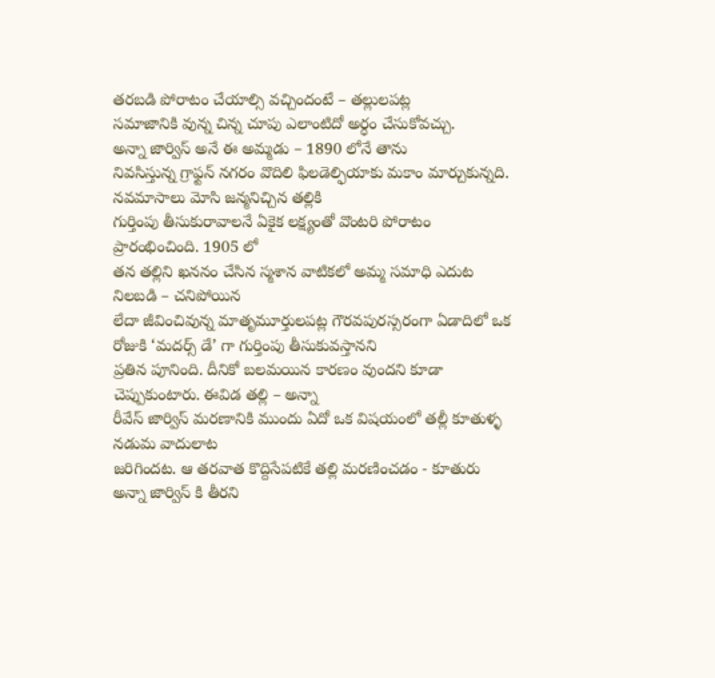తరబడి పోరాటం చేయాల్సి వచ్చిందంటే – తల్లులపట్ల
సమాజానికి వున్న చిన్న చూపు ఎలాంటిదో అర్ధం చేసుకోవచ్చు.
అన్నా జార్విస్ అనే ఈ అమ్మడు – 1890 లోనే తాను
నివసిస్తున్న గ్రాఫ్టన్ నగరం వొదిలి ఫిలడెల్ఫియాకు మకాం మార్చుకున్నది. నవమాసాలు మోసి జన్మనిచ్చిన తల్లికి
గుర్తింపు తీసుకురావాలనే ఏకైక లక్ష్యంతో వొంటరి పోరాటం ప్రారంభించింది. 1905 లో
తన తల్లిని ఖననం చేసిన స్మశాన వాటికలో అమ్మ సమాధి ఎదుట నిలబడి – చనిపోయిన
లేదా జీవించివున్న మాతృమూర్తులపట్ల గౌరవపురస్సరంగా ఏడాదిలో ఒక రోజుకి ‘మదర్స్ డే’ గా గుర్తింపు తీసుకువస్తానని
ప్రతిన పూనింది. దీనికో బలమయిన కారణం వుందని కూడా చెప్పుకుంటారు. ఈవిడ తల్లి – అన్నా
రీవేస్ జార్విస్ మరణానికి ముందు ఏదో ఒక విషయంలో తల్లీ కూతుళ్ళ నడుమ వాదులాట
జరిగిందట. ఆ తరవాత కొద్దిసేపటికే తల్లి మరణించడం - కూతురు
అన్నా జార్విస్ కి తీరని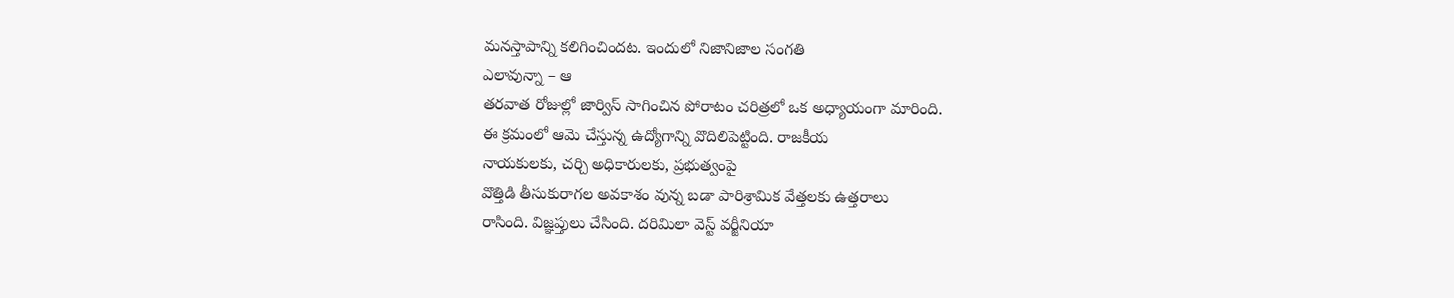మనస్తాపాన్ని కలిగించిందట. ఇందులో నిజానిజాల సంగతి
ఎలావున్నా – ఆ
తరవాత రోజుల్లో జార్విస్ సాగించిన పోరాటం చరిత్రలో ఒక అధ్యాయంగా మారింది.
ఈ క్రమంలో ఆమె చేస్తున్న ఉద్యోగాన్ని వొదిలిపెట్టింది. రాజకీయ
నాయకులకు, చర్చి అధికారులకు, ప్రభుత్వంపై
వొత్తిడి తీసుకురాగల అవకాశం వున్న బడా పారిశ్రామిక వేత్తలకు ఉత్తరాలు
రాసింది. విజ్ఞప్తులు చేసింది. దరిమిలా వెస్ట్ వర్జీనియా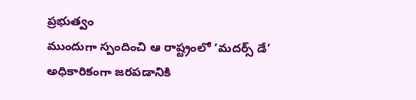ప్రభుత్వం
ముందుగా స్పందించి ఆ రాష్ట్రంలో ‘మదర్స్ డే’ అధికారికంగా జరపడానికి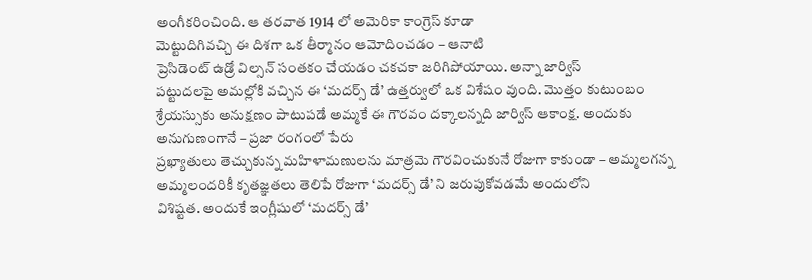అంగీకరించింది. ఆ తరవాత 1914 లో అమెరికా కాంగ్రెస్ కూడా
మెట్టుదిగివచ్చి ఈ దిశగా ఒక తీర్మానం ఆమోదించడం – ఆనాటి
ప్రెసిడెంట్ ఉడ్రో విల్సన్ సంతకం చేయడం చకచకా జరిగిపోయాయి. అన్నా జార్విస్
పట్టుదలపై అమల్లోకి వచ్చిన ఈ ‘మదర్స్ డే’ ఉత్తర్వులో ఒక విశేషం వుంది. మొత్తం కుటుంబం
శ్రేయస్సుకు అనుక్షణం పాటుపడే అమ్మకే ఈ గౌరవం దక్కాలన్నది జార్విస్ ఆకాంక్ష. అందుకు
అనుగుణంగానే – ప్రజా రంగంలో పేరు
ప్రఖ్యాతులు తెచ్చుకున్న మహిళామణులను మాత్రమె గౌరవించుకునే రోజుగా కాకుండా – అమ్మలగన్న
అమ్మలందరికీ కృతజ్ఞతలు తెలిపే రోజుగా ‘మదర్స్ డే’ ని జరుపుకోవడమే అందులోని
విశిష్టత. అందుకే ఇంగ్లీషులో ‘మదర్స్ డే’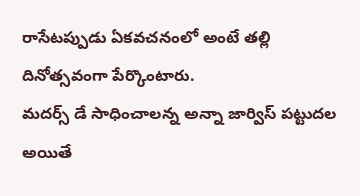రాసేటప్పుడు ఏకవచనంలో అంటే తల్లి
దినోత్సవంగా పేర్కొంటారు.
మదర్స్ డే సాధించాలన్న అన్నా జార్విస్ పట్టుదల అయితే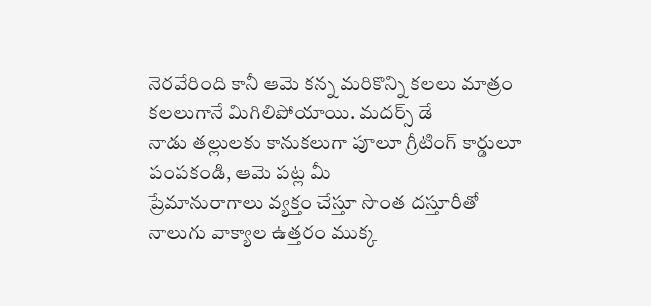నెరవేరింది కానీ ఆమె కన్న మరికొన్ని కలలు మాత్రం కలలుగానే మిగిలిపోయాయి. మదర్స్ డే
నాడు తల్లులకు కానుకలుగా పూలూ గ్రీటింగ్ కార్డులూ పంపకండి, ఆమె పట్ల మీ
ప్రేమానురాగాలు వ్యక్తం చేస్తూ సొంత దస్తూరీతో నాలుగు వాక్యాల ఉత్తరం ముక్క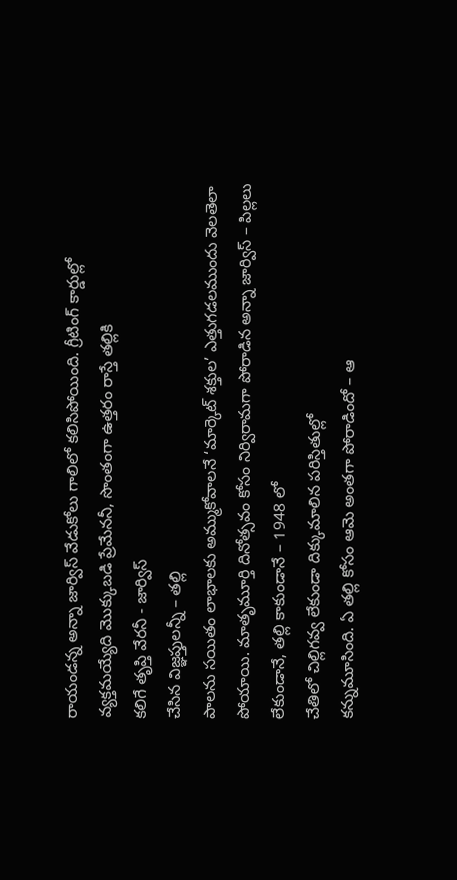రాయండన్న అన్నా జార్విస్ వేడుకోలు గాలిలో కలిసిపోయింది. గ్రీటింగ్ కార్డుల్లో
వ్యక్తమయ్యేది మొక్కుబడి ప్రేమేననీ, సొంతంగా ఉత్తరం రాస్తే తల్లికి
కలిగే తృప్తి వేరనీ - జార్విస్
చేసిన విజ్ఞప్తులన్నీ – తల్లి
పాలను సయితం లాభాలకు అమ్ముకోవాలనే ‘మార్కెట్ శక్తుల’ ఎత్తుగడలముందు వెలతెలా
పోయాయి. మాతృమూర్తి దినోత్సవం కోసం నిర్విరామగా పోరాడిన అన్నా జార్విస్ – పిల్లలు
లేకుండానే, తల్లి కాకుండానే – 1948 లో
చేతిలో చిల్లిగవ్వ లేకుండా దిక్కుమాలిన పరిస్తితుల్లో
కన్నుమూసింది. ఏ తల్లి కోసం ఆమె అంతగా పోరాడిందో – ఆ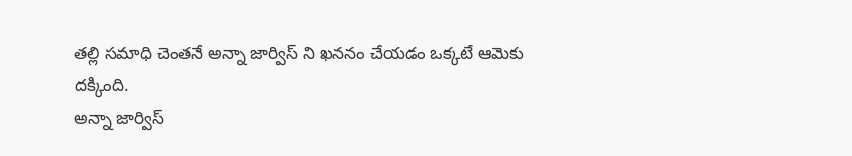తల్లి సమాధి చెంతనే అన్నా జార్విస్ ని ఖననం చేయడం ఒక్కటే ఆమెకు
దక్కింది.
అన్నా జార్విస్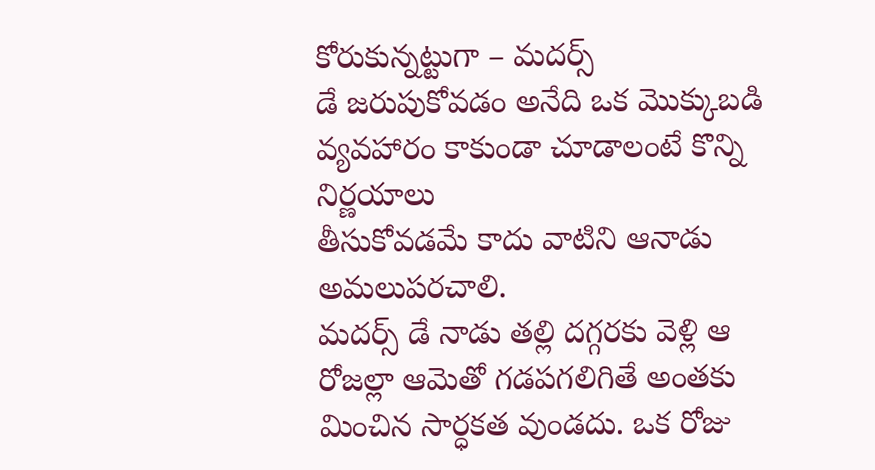కోరుకున్నట్టుగా – మదర్స్
డే జరుపుకోవడం అనేది ఒక మొక్కుబడి వ్యవహారం కాకుండా చూడాలంటే కొన్ని నిర్ణయాలు
తీసుకోవడమే కాదు వాటిని ఆనాడు అమలుపరచాలి.
మదర్స్ డే నాడు తల్లి దగ్గరకు వెళ్లి ఆ
రోజల్లా ఆమెతో గడపగలిగితే అంతకు మించిన సార్ధకత వుండదు. ఒక రోజు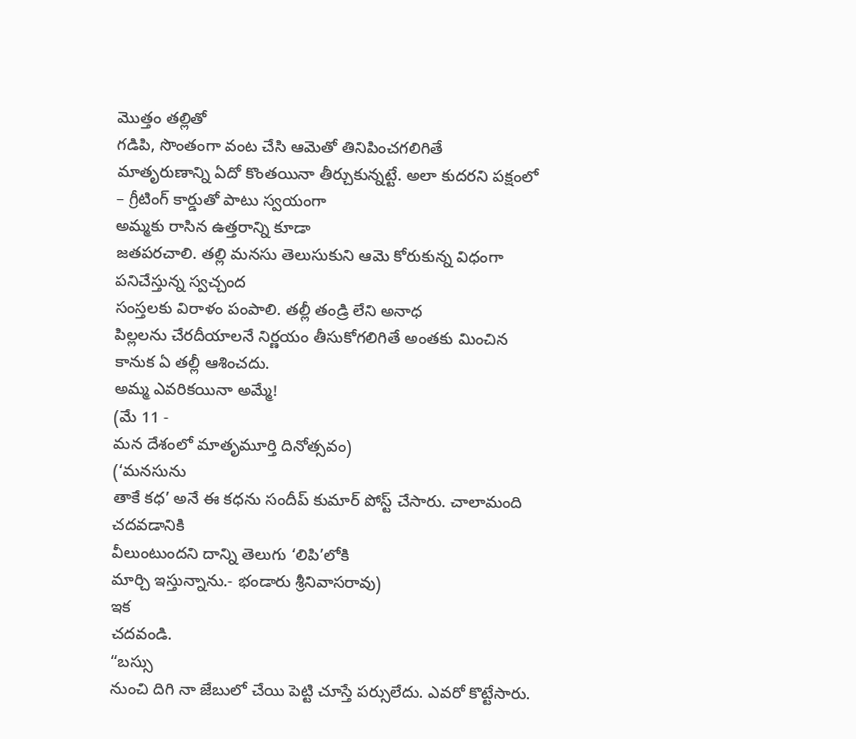మొత్తం తల్లితో
గడిపి, సొంతంగా వంట చేసి ఆమెతో తినిపించగలిగితే
మాతృరుణాన్ని ఏదో కొంతయినా తీర్చుకున్నట్టే. అలా కుదరని పక్షంలో
– గ్రీటింగ్ కార్డుతో పాటు స్వయంగా
అమ్మకు రాసిన ఉత్తరాన్ని కూడా
జతపరచాలి. తల్లి మనసు తెలుసుకుని ఆమె కోరుకున్న విధంగా పనిచేస్తున్న స్వచ్చంద
సంస్తలకు విరాళం పంపాలి. తల్లీ తండ్రి లేని అనాధ
పిల్లలను చేరదీయాలనే నిర్ణయం తీసుకోగలిగితే అంతకు మించిన
కానుక ఏ తల్లీ ఆశించదు.
అమ్మ ఎవరికయినా అమ్మే!
(మే 11 -
మన దేశంలో మాతృమూర్తి దినోత్సవం)
(‘మనసును
తాకే కధ’ అనే ఈ కధను సందీప్ కుమార్ పోస్ట్ చేసారు. చాలామంది చదవడానికి
వీలుంటుందని దాన్ని తెలుగు ‘లిపి’లోకి
మార్చి ఇస్తున్నాను.- భండారు శ్రీనివాసరావు)
ఇక
చదవండి.
“బస్సు
నుంచి దిగి నా జేబులో చేయి పెట్టి చూస్తే పర్సులేదు. ఎవరో కొట్టేసారు.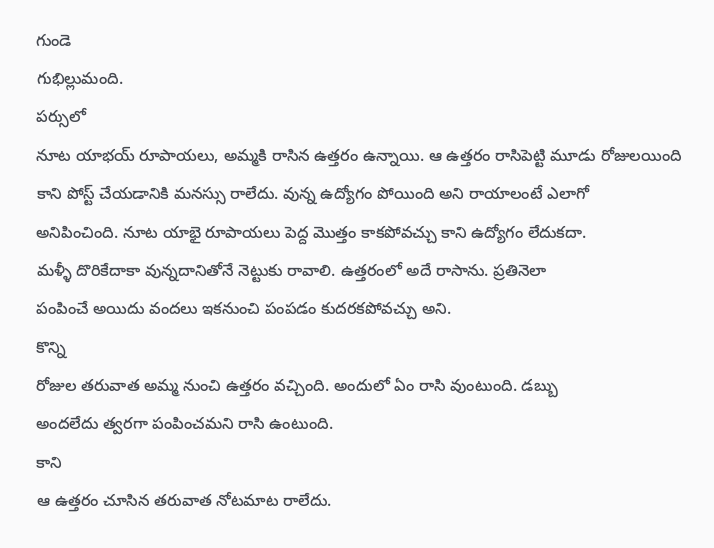గుండె
గుభిల్లుమంది.
పర్సులో
నూట యాభయ్ రూపాయలు, అమ్మకి రాసిన ఉత్తరం ఉన్నాయి. ఆ ఉత్తరం రాసిపెట్టి మూడు రోజులయింది
కాని పోస్ట్ చేయడానికి మనస్సు రాలేదు. వున్న ఉద్యోగం పోయింది అని రాయాలంటే ఎలాగో
అనిపించింది. నూట యాభై రూపాయలు పెద్ద మొత్తం కాకపోవచ్చు కాని ఉద్యోగం లేదుకదా.
మళ్ళీ దొరికేదాకా వున్నదానితోనే నెట్టుకు రావాలి. ఉత్తరంలో అదే రాసాను. ప్రతినెలా
పంపించే అయిదు వందలు ఇకనుంచి పంపడం కుదరకపోవచ్చు అని.
కొన్ని
రోజుల తరువాత అమ్మ నుంచి ఉత్తరం వచ్చింది. అందులో ఏం రాసి వుంటుంది. డబ్బు
అందలేదు త్వరగా పంపించమని రాసి ఉంటుంది.
కాని
ఆ ఉత్తరం చూసిన తరువాత నోటమాట రాలేదు.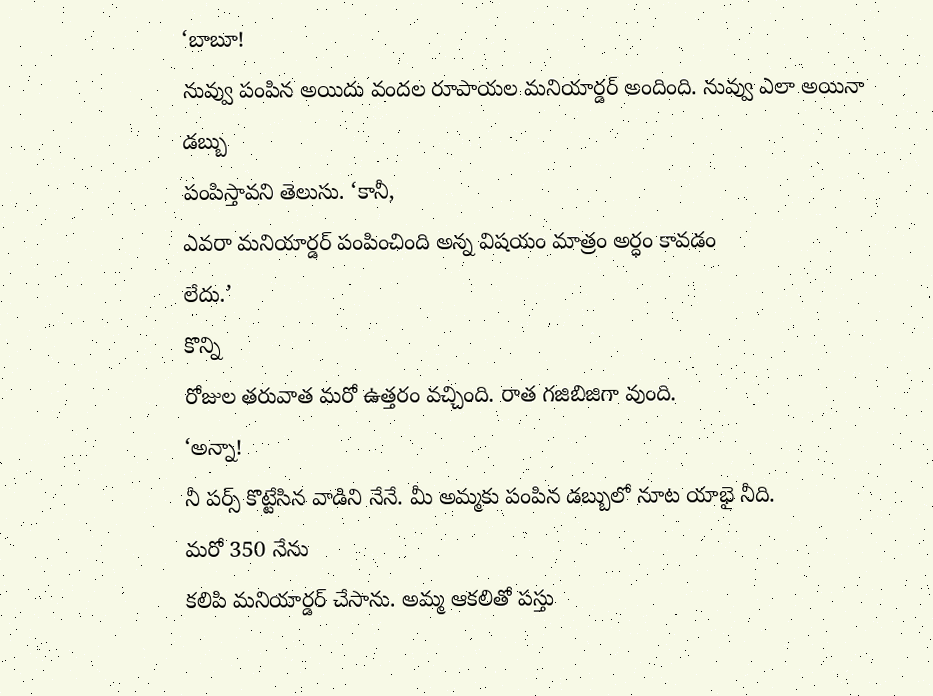‘బాబూ!
నువ్వు పంపిన అయిదు వందల రూపాయల మనియార్డర్ అందింది. నువ్వు ఎలా అయినా డబ్బు
పంపిస్తావని తెలుసు. ‘కానీ,
ఎవరా మనియార్డర్ పంపించింది అన్న విషయం మాత్రం అర్ధం కావడం
లేదు.’
కొన్ని
రోజుల తరువాత మరో ఉత్తరం వచ్చింది. రాత గజిబిజిగా వుంది.
‘అన్నా!
నీ పర్స్ కొట్టేసిన వాడిని నేనే. మీ అమ్మకు పంపిన డబ్బులో నూట యాభై నీది.
మరో 350 నేను
కలిపి మనియార్డర్ చేసాను. అమ్మ ఆకలితో పస్తు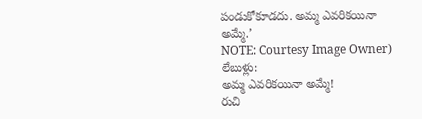పండుకోకూడదు. అమ్మ ఎవరికయినా
అమ్మే.’
NOTE: Courtesy Image Owner)
లేబుళ్లు:
అమ్మ ఎవరికయినా అమ్మే!
రుచి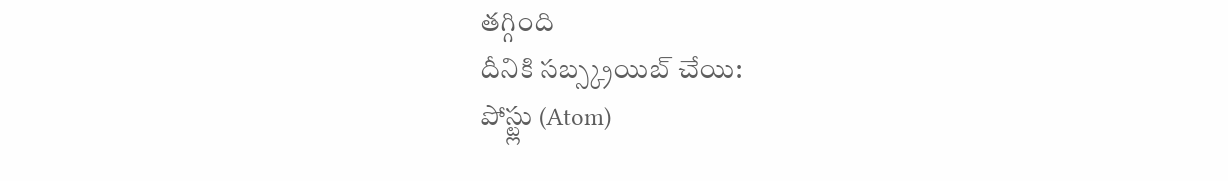తగ్గింది
దీనికి సబ్స్క్రయిబ్ చేయి:
పోస్ట్లు (Atom)